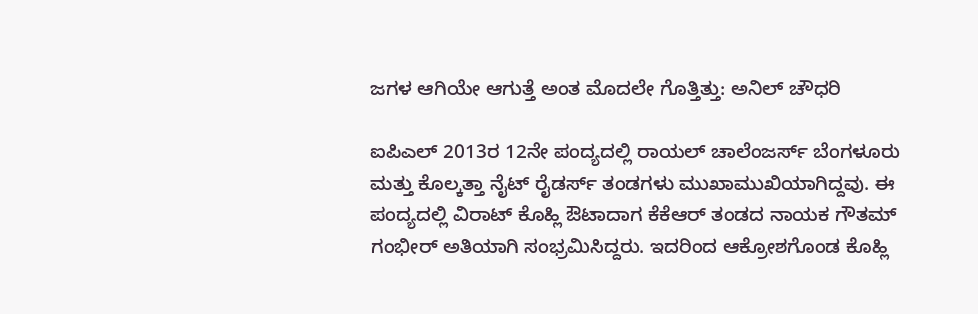ಜಗಳ ಆಗಿಯೇ ಆಗುತ್ತೆ ಅಂತ ಮೊದಲೇ ಗೊತ್ತಿತ್ತು: ಅನಿಲ್ ಚೌಧರಿ

ಐಪಿಎಲ್ 2013ರ 12ನೇ ಪಂದ್ಯದಲ್ಲಿ ರಾಯಲ್ ಚಾಲೆಂಜರ್ಸ್ ಬೆಂಗಳೂರು ಮತ್ತು ಕೊಲ್ಕತ್ತಾ ನೈಟ್ ರೈಡರ್ಸ್ ತಂಡಗಳು ಮುಖಾಮುಖಿಯಾಗಿದ್ದವು. ಈ ಪಂದ್ಯದಲ್ಲಿ ವಿರಾಟ್ ಕೊಹ್ಲಿ ಔಟಾದಾಗ ಕೆಕೆಆರ್ ತಂಡದ ನಾಯಕ ಗೌತಮ್ ಗಂಭೀರ್ ಅತಿಯಾಗಿ ಸಂಭ್ರಮಿಸಿದ್ದರು. ಇದರಿಂದ ಆಕ್ರೋಶಗೊಂಡ ಕೊಹ್ಲಿ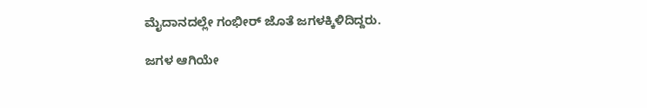ಮೈದಾನದಲ್ಲೇ ಗಂಭೀರ್ ಜೊತೆ ಜಗಳಕ್ಕಿಳಿದಿದ್ದರು.

ಜಗಳ ಆಗಿಯೇ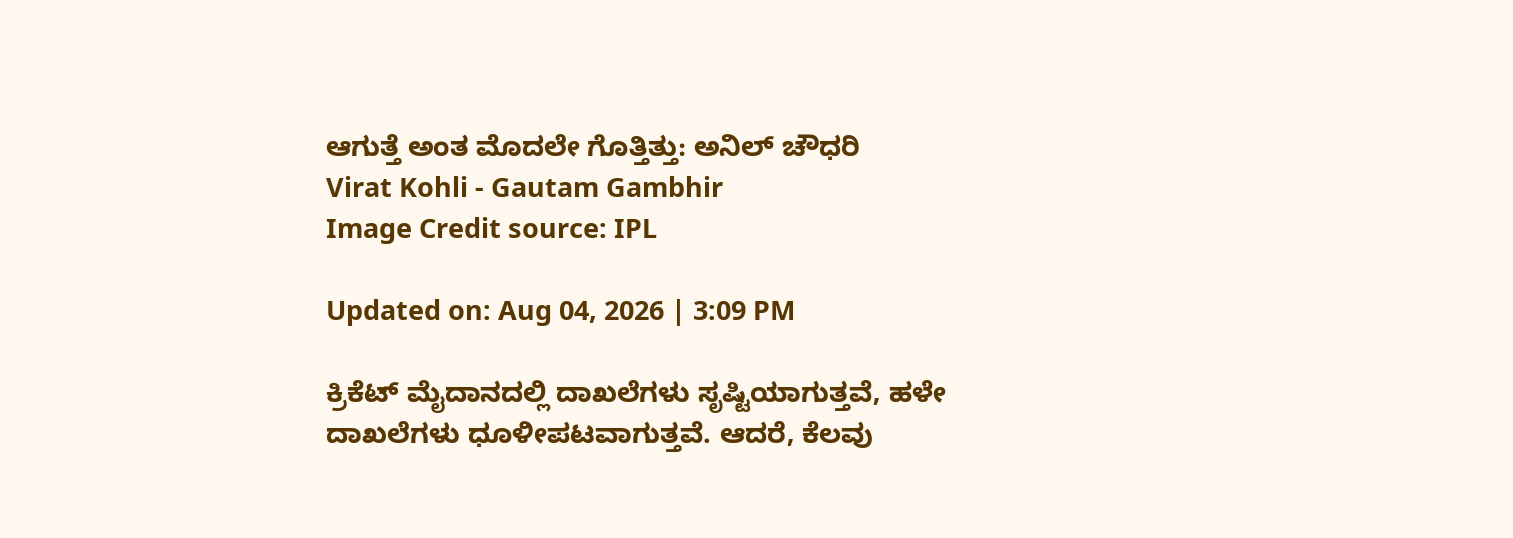ಆಗುತ್ತೆ ಅಂತ ಮೊದಲೇ ಗೊತ್ತಿತ್ತು: ಅನಿಲ್ ಚೌಧರಿ
Virat Kohli - Gautam Gambhir
Image Credit source: IPL

Updated on: Aug 04, 2026 | 3:09 PM

ಕ್ರಿಕೆಟ್ ಮೈದಾನದಲ್ಲಿ ದಾಖಲೆಗಳು ಸೃಷ್ಟಿಯಾಗುತ್ತವೆ, ಹಳೇ ದಾಖಲೆಗಳು ಧೂಳೀಪಟವಾಗುತ್ತವೆ. ಆದರೆ, ಕೆಲವು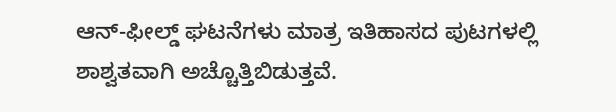ಆನ್-ಫೀಲ್ಡ್ ಘಟನೆಗಳು ಮಾತ್ರ ಇತಿಹಾಸದ ಪುಟಗಳಲ್ಲಿ ಶಾಶ್ವತವಾಗಿ ಅಚ್ಚೊತ್ತಿಬಿಡುತ್ತವೆ.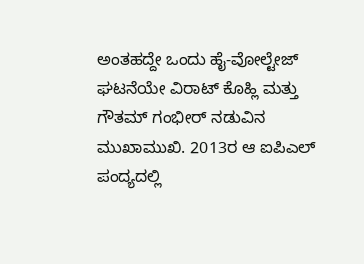ಅಂತಹದ್ದೇ ಒಂದು ಹೈ-ವೋಲ್ಟೇಜ್ ಘಟನೆಯೇ ವಿರಾಟ್ ಕೊಹ್ಲಿ ಮತ್ತು ಗೌತಮ್ ಗಂಭೀರ್ ನಡುವಿನ ಮುಖಾಮುಖಿ. 2013ರ ಆ ಐಪಿಎಲ್ ಪಂದ್ಯದಲ್ಲಿ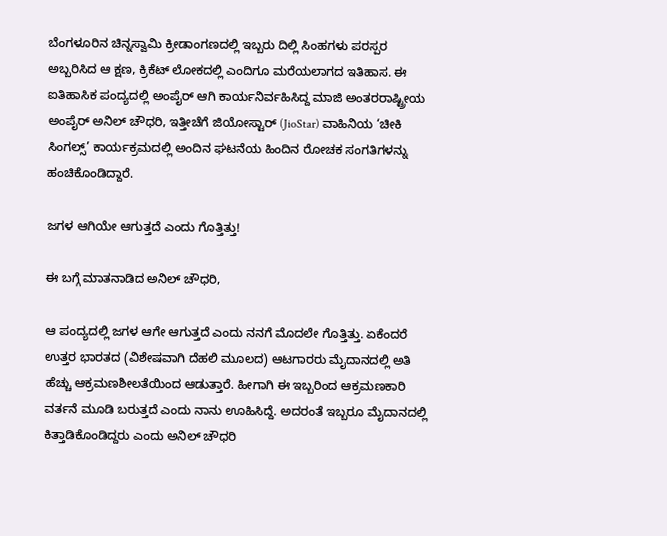ಬೆಂಗಳೂರಿನ ಚಿನ್ನಸ್ವಾಮಿ ಕ್ರೀಡಾಂಗಣದಲ್ಲಿ ಇಬ್ಬರು ದಿಲ್ಲಿ ಸಿಂಹಗಳು ಪರಸ್ಪರ ಅಬ್ಬರಿಸಿದ ಆ ಕ್ಷಣ, ಕ್ರಿಕೆಟ್ ಲೋಕದಲ್ಲಿ ಎಂದಿಗೂ ಮರೆಯಲಾಗದ ಇತಿಹಾಸ. ಈ ಐತಿಹಾಸಿಕ ಪಂದ್ಯದಲ್ಲಿ ಅಂಪೈರ್ ಆಗಿ ಕಾರ್ಯನಿರ್ವಹಿಸಿದ್ದ ಮಾಜಿ ಅಂತರರಾಷ್ಟ್ರೀಯ ಅಂಪೈರ್ ಅನಿಲ್ ಚೌಧರಿ, ಇತ್ತೀಚೆಗೆ ಜಿಯೋಸ್ಟಾರ್ (JioStar) ವಾಹಿನಿಯ ‘ಚೀಕಿ ಸಿಂಗಲ್ಸ್’ ಕಾರ್ಯಕ್ರಮದಲ್ಲಿ ಅಂದಿನ ಘಟನೆಯ ಹಿಂದಿನ ರೋಚಕ ಸಂಗತಿಗಳನ್ನು ಹಂಚಿಕೊಂಡಿದ್ದಾರೆ.

ಜಗಳ ಆಗಿಯೇ ಆಗುತ್ತದೆ ಎಂದು ಗೊತ್ತಿತ್ತು!

ಈ ಬಗ್ಗೆ ಮಾತನಾಡಿದ ಅನಿಲ್ ಚೌಧರಿ,

ಆ ಪಂದ್ಯದಲ್ಲಿ ಜಗಳ ಆಗೇ ಆಗುತ್ತದೆ ಎಂದು ನನಗೆ ಮೊದಲೇ ಗೊತ್ತಿತ್ತು. ಏಕೆಂದರೆ ಉತ್ತರ ಭಾರತದ (ವಿಶೇಷವಾಗಿ ದೆಹಲಿ ಮೂಲದ) ಆಟಗಾರರು ಮೈದಾನದಲ್ಲಿ ಅತಿ ಹೆಚ್ಚು ಆಕ್ರಮಣಶೀಲತೆಯಿಂದ ಆಡುತ್ತಾರೆ. ಹೀಗಾಗಿ ಈ ಇಬ್ಬರಿಂದ ಆಕ್ರಮಣಕಾರಿ ವರ್ತನೆ ಮೂಡಿ ಬರುತ್ತದೆ ಎಂದು ನಾನು ಊಹಿಸಿದ್ದೆ. ಅದರಂತೆ ಇಬ್ಬರೂ ಮೈದಾನದಲ್ಲಿ ಕಿತ್ತಾಡಿಕೊಂಡಿದ್ದರು ಎಂದು ಅನಿಲ್ ಚೌಧರಿ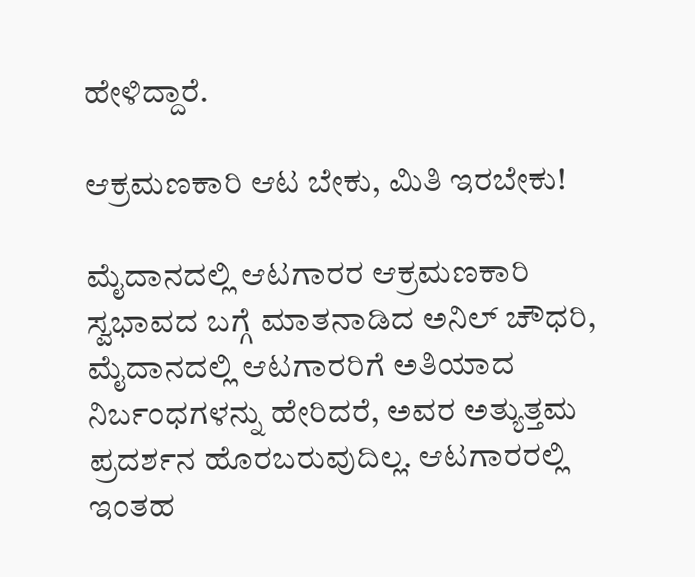ಹೇಳಿದ್ದಾರೆ.

ಆಕ್ರಮಣಕಾರಿ ಆಟ ಬೇಕು, ಮಿತಿ ಇರಬೇಕು!

ಮೈದಾನದಲ್ಲಿ ಆಟಗಾರರ ಆಕ್ರಮಣಕಾರಿ ಸ್ವಭಾವದ ಬಗ್ಗೆ ಮಾತನಾಡಿದ ಅನಿಲ್ ಚೌಧರಿ, ಮೈದಾನದಲ್ಲಿ ಆಟಗಾರರಿಗೆ ಅತಿಯಾದ ನಿರ್ಬಂಧಗಳನ್ನು ಹೇರಿದರೆ, ಅವರ ಅತ್ಯುತ್ತಮ ಪ್ರದರ್ಶನ ಹೊರಬರುವುದಿಲ್ಲ. ಆಟಗಾರರಲ್ಲಿ ಇಂತಹ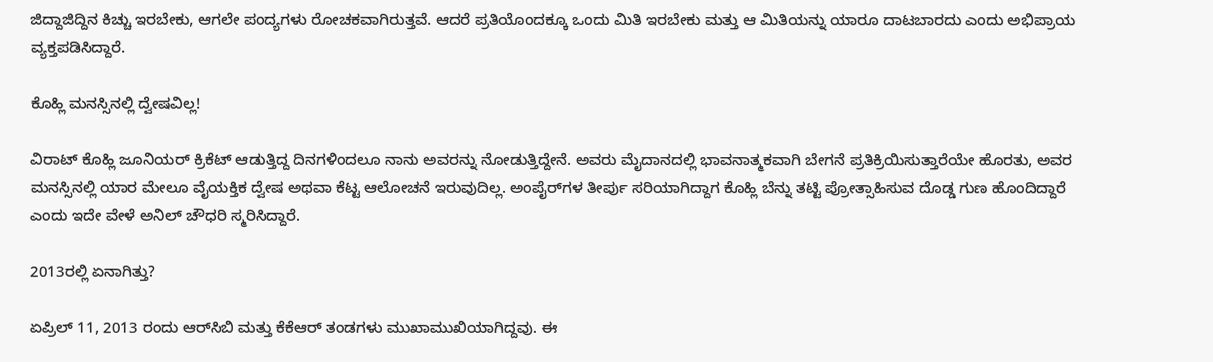ಜಿದ್ದಾಜಿದ್ದಿನ ಕಿಚ್ಚು ಇರಬೇಕು, ಆಗಲೇ ಪಂದ್ಯಗಳು ರೋಚಕವಾಗಿರುತ್ತವೆ. ಆದರೆ ಪ್ರತಿಯೊಂದಕ್ಕೂ ಒಂದು ಮಿತಿ ಇರಬೇಕು ಮತ್ತು ಆ ಮಿತಿಯನ್ನು ಯಾರೂ ದಾಟಬಾರದು ಎಂದು ಅಭಿಪ್ರಾಯ ವ್ಯಕ್ತಪಡಿಸಿದ್ದಾರೆ.

ಕೊಹ್ಲಿ ಮನಸ್ಸಿನಲ್ಲಿ ದ್ವೇಷವಿಲ್ಲ!

ವಿರಾಟ್ ಕೊಹ್ಲಿ ಜೂನಿಯರ್ ಕ್ರಿಕೆಟ್ ಆಡುತ್ತಿದ್ದ ದಿನಗಳಿಂದಲೂ ನಾನು ಅವರನ್ನು ನೋಡುತ್ತಿದ್ದೇನೆ. ಅವರು ಮೈದಾನದಲ್ಲಿ ಭಾವನಾತ್ಮಕವಾಗಿ ಬೇಗನೆ ಪ್ರತಿಕ್ರಿಯಿಸುತ್ತಾರೆಯೇ ಹೊರತು, ಅವರ ಮನಸ್ಸಿನಲ್ಲಿ ಯಾರ ಮೇಲೂ ವೈಯಕ್ತಿಕ ದ್ವೇಷ ಅಥವಾ ಕೆಟ್ಟ ಆಲೋಚನೆ ಇರುವುದಿಲ್ಲ. ಅಂಪೈರ್‌ಗಳ ತೀರ್ಪು ಸರಿಯಾಗಿದ್ದಾಗ ಕೊಹ್ಲಿ ಬೆನ್ನು ತಟ್ಟಿ ಪ್ರೋತ್ಸಾಹಿಸುವ ದೊಡ್ಡ ಗುಣ ಹೊಂದಿದ್ದಾರೆ ಎಂದು ಇದೇ ವೇಳೆ ಅನಿಲ್ ಚೌಧರಿ ಸ್ಮರಿಸಿದ್ದಾರೆ.

2013ರಲ್ಲಿ ಏನಾಗಿತ್ತು?

ಏಪ್ರಿಲ್ 11, 2013 ರಂದು ಆರ್‌ಸಿಬಿ ಮತ್ತು ಕೆಕೆಆರ್ ತಂಡಗಳು ಮುಖಾಮುಖಿಯಾಗಿದ್ದವು. ಈ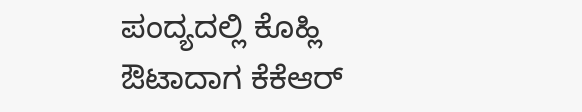ಪಂದ್ಯದಲ್ಲಿ ಕೊಹ್ಲಿ ಔಟಾದಾಗ ಕೆಕೆಆರ್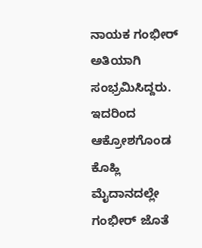ನಾಯಕ ಗಂಭೀರ್ ಅತಿಯಾಗಿ ಸಂಭ್ರಮಿಸಿದ್ದರು. ಇದರಿಂದ ಆಕ್ರೋಶಗೊಂಡ ಕೊಹ್ಲಿ ಮೈದಾನದಲ್ಲೇ ಗಂಭೀರ್ ಜೊತೆ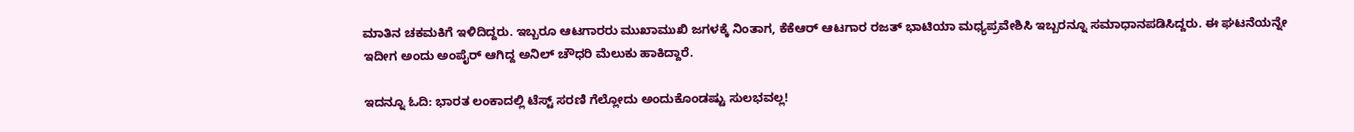ಮಾತಿನ ಚಕಮಕಿಗೆ ಇಳಿದಿದ್ದರು. ಇಬ್ಬರೂ ಆಟಗಾರರು ಮುಖಾಮುಖಿ ಜಗಳಕ್ಕೆ ನಿಂತಾಗ, ಕೆಕೆಆರ್ ಆಟಗಾರ ರಜತ್ ಭಾಟಿಯಾ ಮಧ್ಯಪ್ರವೇಶಿಸಿ ಇಬ್ಬರನ್ನೂ ಸಮಾಧಾನಪಡಿಸಿದ್ದರು. ಈ ಘಟನೆಯನ್ನೇ ಇದೀಗ ಅಂದು ಅಂಪೈರ್ ಆಗಿದ್ದ ಅನಿಲ್ ಚೌಧರಿ ಮೆಲುಕು ಹಾಕಿದ್ದಾರೆ.

ಇದನ್ನೂ ಓದಿ: ಭಾರತ ಲಂಕಾದಲ್ಲಿ ಟೆಸ್ಟ್ ಸರಣಿ ಗೆಲ್ಲೋದು ಅಂದುಕೊಂಡಷ್ಟು ಸುಲಭವಲ್ಲ!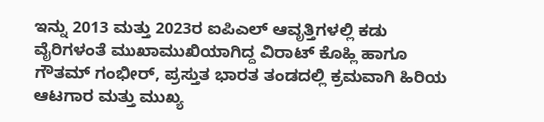ಇನ್ನು 2013 ಮತ್ತು 2023ರ ಐಪಿಎಲ್ ಆವೃತ್ತಿಗಳಲ್ಲಿ ಕಡು ವೈರಿಗಳಂತೆ ಮುಖಾಮುಖಿಯಾಗಿದ್ದ ವಿರಾಟ್ ಕೊಹ್ಲಿ ಹಾಗೂ ಗೌತಮ್ ಗಂಭೀರ್, ಪ್ರಸ್ತುತ ಭಾರತ ತಂಡದಲ್ಲಿ ಕ್ರಮವಾಗಿ ಹಿರಿಯ ಆಟಗಾರ ಮತ್ತು ಮುಖ್ಯ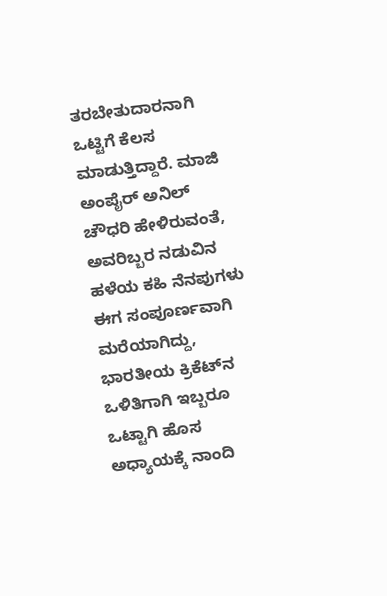ತರಬೇತುದಾರನಾಗಿ ಒಟ್ಟಿಗೆ ಕೆಲಸ ಮಾಡುತ್ತಿದ್ದಾರೆ. ಮಾಜಿ ಅಂಪೈರ್ ಅನಿಲ್ ಚೌಧರಿ ಹೇಳಿರುವಂತೆ, ಅವರಿಬ್ಬರ ನಡುವಿನ ಹಳೆಯ ಕಹಿ ನೆನಪುಗಳು ಈಗ ಸಂಪೂರ್ಣವಾಗಿ ಮರೆಯಾಗಿದ್ದು, ಭಾರತೀಯ ಕ್ರಿಕೆಟ್‌ನ ಒಳಿತಿಗಾಗಿ ಇಬ್ಬರೂ ಒಟ್ಟಾಗಿ ಹೊಸ ಅಧ್ಯಾಯಕ್ಕೆ ನಾಂದಿ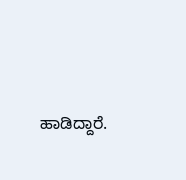ಹಾಡಿದ್ದಾರೆ.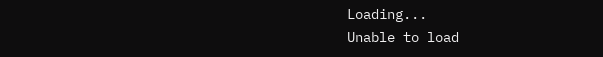Loading...
Unable to load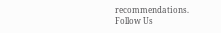recommendations.
Follow Us